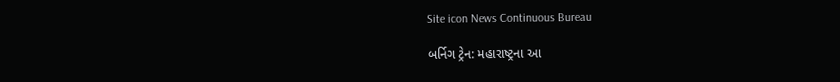Site icon News Continuous Bureau

બર્નિગ ટ્રેન: મહારાષ્ટ્રના આ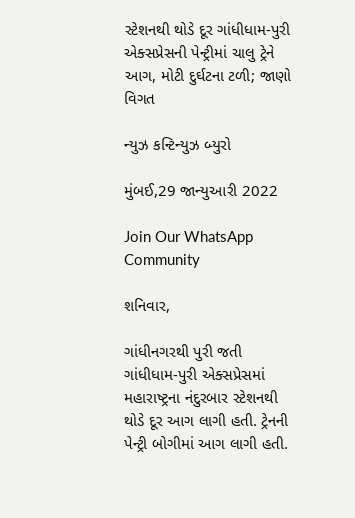સ્ટેશનથી થોડે દૂર ગાંધીધામ-પુરી એક્સપ્રેસની પેન્ટ્રીમાં ચાલુ ટ્રેને આગ, મોટી દુર્ઘટના ટળી; જાણો વિગત

ન્યુઝ કન્ટિન્યુઝ બ્યુરો

મુંબઈ,29 જાન્યુઆરી 2022

Join Our WhatsApp Community

શનિવાર,

ગાંધીનગરથી પુરી જતી ગાંધીધામ-પુરી એક્સપ્રેસમાં મહારાષ્ટ્રના નંદુરબાર સ્ટેશનથી થોડે દૂર આગ લાગી હતી. ટ્રેનની પેન્ટ્રી બોગીમાં આગ લાગી હતી.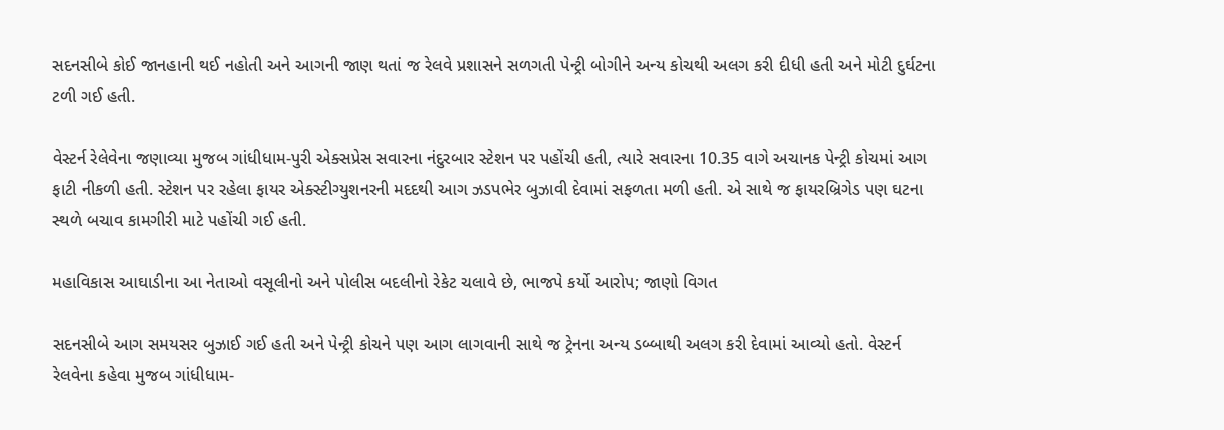સદનસીબે કોઈ જાનહાની થઈ નહોતી અને આગની જાણ થતાં જ રેલવે પ્રશાસને સળગતી પેન્ટ્રી બોગીને અન્ય કોચથી અલગ કરી દીધી હતી અને મોટી દુર્ઘટના ટળી ગઈ હતી.

વેસ્ટર્ન રેલેવેના જણાવ્યા મુજબ ગાંધીધામ-પુરી એક્સપ્રેસ સવારના નંદુરબાર સ્ટેશન પર પહોંચી હતી, ત્યારે સવારના 10.35 વાગે અચાનક પેન્ટ્રી કોચમાં આગ ફાટી નીકળી હતી. સ્ટેશન પર રહેલા ફાયર એક્સ્ટીગ્યુશનરની મદદથી આગ ઝડપભેર બુઝાવી દેવામાં સફળતા મળી હતી. એ સાથે જ ફાયરબ્રિગેડ પણ ઘટના સ્થળે બચાવ કામગીરી માટે પહોંચી ગઈ હતી.

મહાવિકાસ આઘાડીના આ નેતાઓ વસૂલીનો અને પોલીસ બદલીનો રેકેટ ચલાવે છે, ભાજપે કર્યો આરોપ; જાણો વિગત

સદનસીબે આગ સમયસર બુઝાઈ ગઈ હતી અને પેન્ટ્રી કોચને પણ આગ લાગવાની સાથે જ ટ્રેનના અન્ય ડબ્બાથી અલગ કરી દેવામાં આવ્યો હતો. વેસ્ટર્ન રેલવેના કહેવા મુજબ ગાંધીધામ-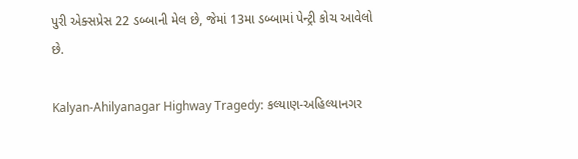પુરી એક્સપ્રેસ 22 ડબ્બાની મેલ છે, જેમાં 13મા ડબ્બામાં પેન્ટ્રી કોચ આવેલો છે.

Kalyan-Ahilyanagar Highway Tragedy: કલ્યાણ-અહિલ્યાનગર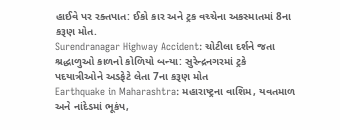હાઈવે પર રક્તપાત: ઈકો કાર અને ટ્રક વચ્ચેના અકસ્માતમાં 8ના કરૂણ મોત.
Surendranagar Highway Accident: ચોટીલા દર્શને જતા શ્રદ્ધાળુઓ કાળનો કોળિયો બન્યા: સુરેન્દ્રનગરમાં ટ્રકે પદયાત્રીઓને અડફેટે લેતા 7ના કરૂણ મોત
Earthquake in Maharashtra: મહારાષ્ટ્રના વાશિમ, યવતમાળ અને નાંદેડમાં ભૂકંપ,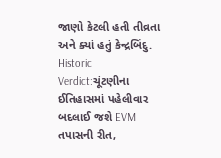જાણો કેટલી હતી તીવ્રતા અને ક્યાં હતું કેન્દ્રબિંદુ.
Historic Verdict:ચૂંટણીના ઈતિહાસમાં પહેલીવાર બદલાઈ જશે EVM તપાસની રીત,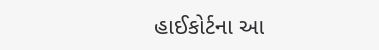હાઈકોર્ટના આ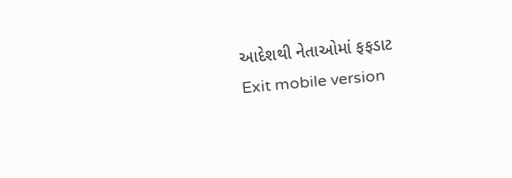આદેશથી નેતાઓમાં ફફડાટ
Exit mobile version